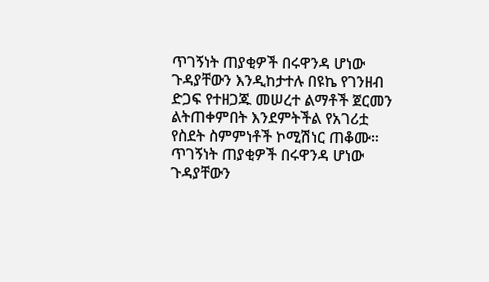ጥገኝነት ጠያቂዎች በሩዋንዳ ሆነው ጉዳያቸውን እንዲከታተሉ በዩኬ የገንዘብ ድጋፍ የተዘጋጁ መሠረተ ልማቶች ጀርመን ልትጠቀምበት እንደምትችል የአገሪቷ የስደት ስምምነቶች ኮሚሽነር ጠቆሙ።
ጥገኝነት ጠያቂዎች በሩዋንዳ ሆነው ጉዳያቸውን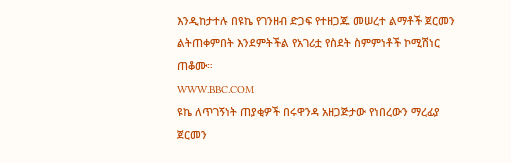እንዲከታተሉ በዩኬ የገንዘብ ድጋፍ የተዘጋጁ መሠረተ ልማቶች ጀርመን ልትጠቀምበት እንደምትችል የአገሪቷ የስደት ስምምነቶች ኮሚሽነር ጠቆሙ።
WWW.BBC.COM
ዩኬ ለጥገኝነት ጠያቂዎች በሩዋንዳ አዘጋጅታው የነበረውን ማረፊያ ጀርመን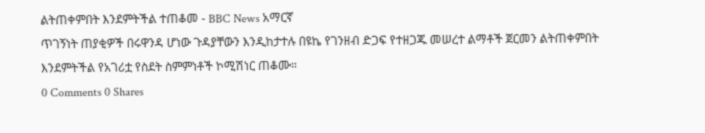ልትጠቀምበት እንደምትችል ተጠቆመ - BBC News አማርኛ
ጥገኝነት ጠያቂዎች በሩዋንዳ ሆነው ጉዳያቸውን እንዲከታተሉ በዩኬ የገንዘብ ድጋፍ የተዘጋጁ መሠረተ ልማቶች ጀርመን ልትጠቀምበት እንደምትችል የአገሪቷ የስደት ስምምነቶች ኮሚሽነር ጠቆሙ።
0 Comments 0 Shares